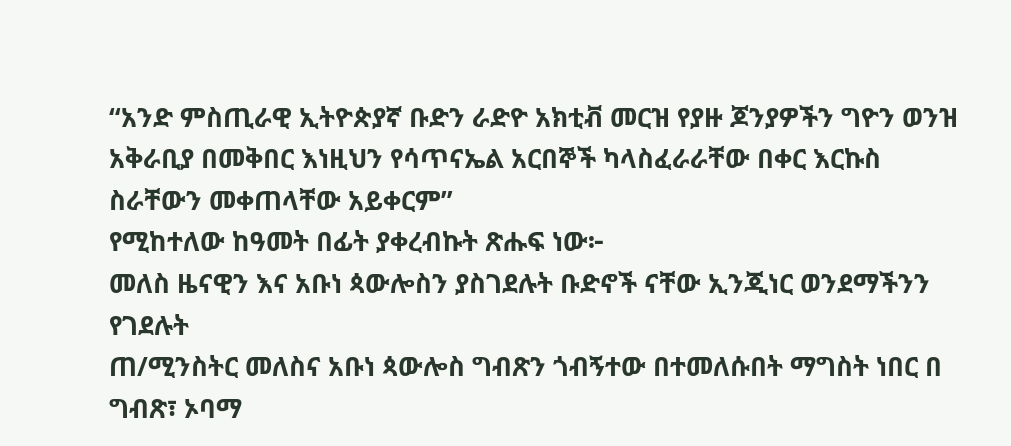“አንድ ምስጢራዊ ኢትዮጵያኛ ቡድን ራድዮ አክቲቭ መርዝ የያዙ ጆንያዎችን ግዮን ወንዝ አቅራቢያ በመቅበር እነዚህን የሳጥናኤል አርበኞች ካላስፈራራቸው በቀር እርኩስ ስራቸውን መቀጠላቸው አይቀርም”
የሚከተለው ከዓመት በፊት ያቀረብኩት ጽሑፍ ነው፦
መለስ ዜናዊን እና አቡነ ጳውሎስን ያስገደሉት ቡድኖች ናቸው ኢንጂነር ወንደማችንን የገደሉት
ጠ/ሚንስትር መለስና አቡነ ጳውሎስ ግብጽን ጎብኝተው በተመለሱበት ማግስት ነበር በ ግብጽ፣ ኦባማ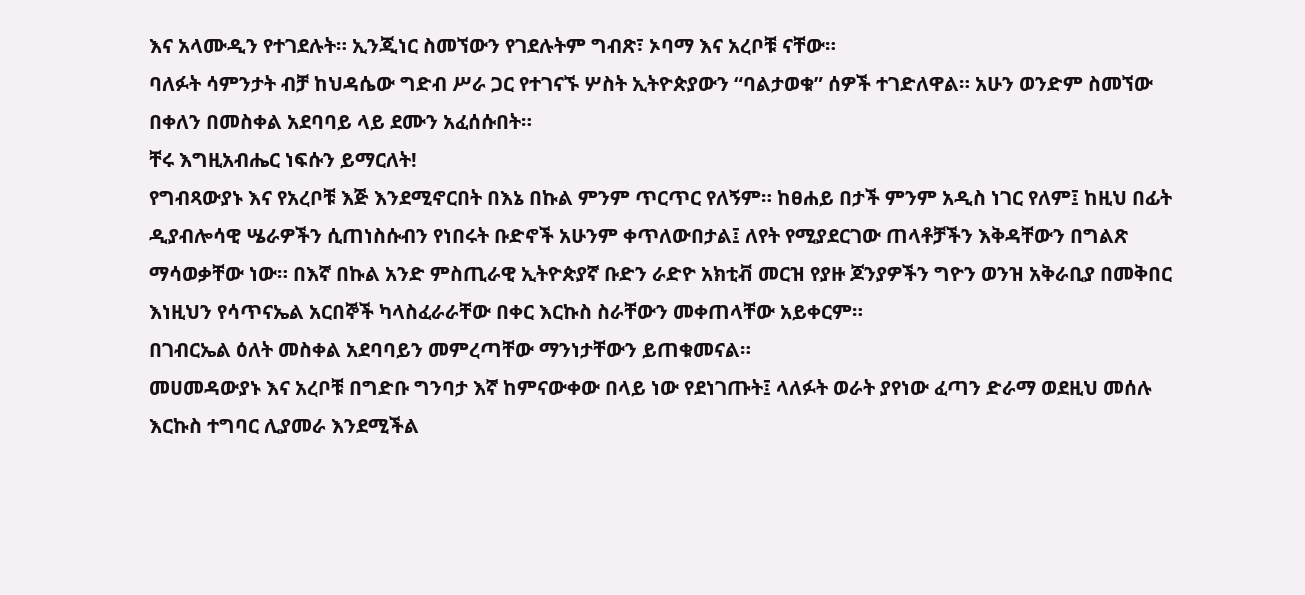እና አላሙዲን የተገደሉት። ኢንጂነር ስመኘውን የገደሉትም ግብጽ፣ ኦባማ እና አረቦቹ ናቸው።
ባለፉት ሳምንታት ብቻ ከህዳሴው ግድብ ሥራ ጋር የተገናኙ ሦስት ኢትዮጵያውን “ባልታወቁ” ሰዎች ተገድለዋል። አሁን ወንድም ስመኘው በቀለን በመስቀል አደባባይ ላይ ደሙን አፈሰሱበት።
ቸሩ እግዚአብሔር ነፍሱን ይማርለት!
የግብጻውያኑ እና የአረቦቹ እጅ እንደሚኖርበት በእኔ በኩል ምንም ጥርጥር የለኝም። ከፀሐይ በታች ምንም አዲስ ነገር የለም፤ ከዚህ በፊት ዲያብሎሳዊ ሤራዎችን ሲጠነስሱብን የነበሩት ቡድኖች አሁንም ቀጥለውበታል፤ ለየት የሚያደርገው ጠላቶቻችን እቅዳቸውን በግልጽ ማሳወቃቸው ነው። በእኛ በኩል አንድ ምስጢራዊ ኢትዮጵያኛ ቡድን ራድዮ አክቲቭ መርዝ የያዙ ጆንያዎችን ግዮን ወንዝ አቅራቢያ በመቅበር እነዚህን የሳጥናኤል አርበኞች ካላስፈራራቸው በቀር እርኩስ ስራቸውን መቀጠላቸው አይቀርም።
በገብርኤል ዕለት መስቀል አደባባይን መምረጣቸው ማንነታቸውን ይጠቁመናል።
መሀመዳውያኑ እና አረቦቹ በግድቡ ግንባታ እኛ ከምናውቀው በላይ ነው የደነገጡት፤ ላለፉት ወራት ያየነው ፈጣን ድራማ ወደዚህ መሰሉ እርኩስ ተግባር ሊያመራ እንደሚችል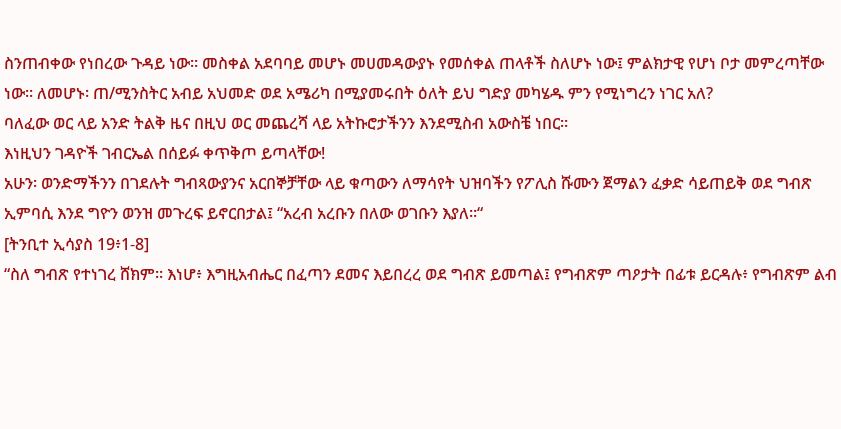ስንጠብቀው የነበረው ጉዳይ ነው። መስቀል አደባባይ መሆኑ መሀመዳውያኑ የመሰቀል ጠላቶች ስለሆኑ ነው፤ ምልክታዊ የሆነ ቦታ መምረጣቸው ነው። ለመሆኑ፡ ጠ/ሚንስትር አብይ አህመድ ወደ አሜሪካ በሚያመሩበት ዕለት ይህ ግድያ መካሄዱ ምን የሚነግረን ነገር አለ?
ባለፈው ወር ላይ አንድ ትልቅ ዜና በዚህ ወር መጨረሻ ላይ አትኩሮታችንን እንደሚስብ አውስቼ ነበር።
እነዚህን ገዳዮች ገብርኤል በሰይፉ ቀጥቅጦ ይጣላቸው!
አሁን፡ ወንድማችንን በገደሉት ግብጻውያንና አርበኞቻቸው ላይ ቁጣውን ለማሳየት ህዝባችን የፖሊስ ሹሙን ጀማልን ፈቃድ ሳይጠይቅ ወደ ግብጽ ኢምባሲ እንደ ግዮን ወንዝ መጉረፍ ይኖርበታል፤ “አረብ አረቡን በለው ወገቡን እያለ።“
[ትንቢተ ኢሳያስ 19፥1-8]
“ስለ ግብጽ የተነገረ ሸክም። እነሆ፥ እግዚአብሔር በፈጣን ደመና እይበረረ ወደ ግብጽ ይመጣል፤ የግብጽም ጣዖታት በፊቱ ይርዳሉ፥ የግብጽም ልብ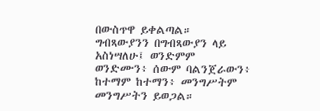በውስጥዋ ይቀልጣል።
ግብጻውያንን በግብጻውያን ላይ አስነሣለሁ፤ ወንድምም ወንድሙን፥ ሰውም ባልንጀራውን፥ ከተማም ከተማን፥ መንግሥትም መንግሥትን ይወጋል።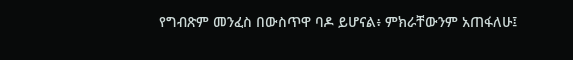የግብጽም መንፈስ በውስጥዋ ባዶ ይሆናል፥ ምክራቸውንም አጠፋለሁ፤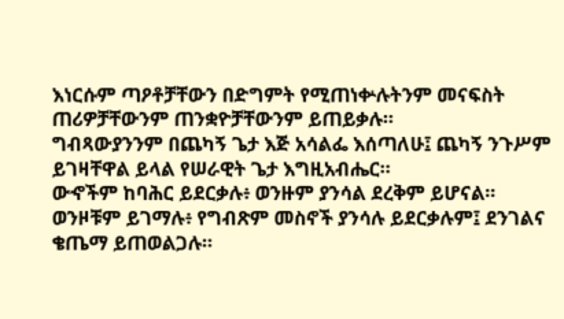እነርሱም ጣዖቶቻቸውን በድግምት የሚጠነቍሉትንም መናፍስት ጠሪዎቻቸውንም ጠንቋዮቻቸውንም ይጠይቃሉ።
ግብጻውያንንም በጨካኝ ጌታ እጅ አሳልፌ እሰጣለሁ፤ ጨካኝ ንጉሥም ይገዛቸዋል ይላል የሠራዊት ጌታ እግዚአብሔር።
ውኆችም ከባሕር ይደርቃሉ፥ ወንዙም ያንሳል ደረቅም ይሆናል።
ወንዞቹም ይገማሉ፥ የግብጽም መስኖች ያንሳሉ ይደርቃሉም፤ ደንገልና ቄጤማ ይጠወልጋሉ።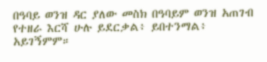በዓባይ ወንዝ ዳር ያለው መስክ በዓባይም ወንዝ አጠገብ የተዘራ እርሻ ሁሉ ይደርቃል፥ ይበተንማል፥ አይገኝምም።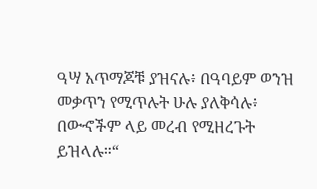ዓሣ አጥማጆቹ ያዝናሉ፥ በዓባይም ወንዝ መቃጥን የሚጥሉት ሁሉ ያለቅሳሉ፥ በውኆችም ላይ መረብ የሚዘረጉት ይዝላሉ።“